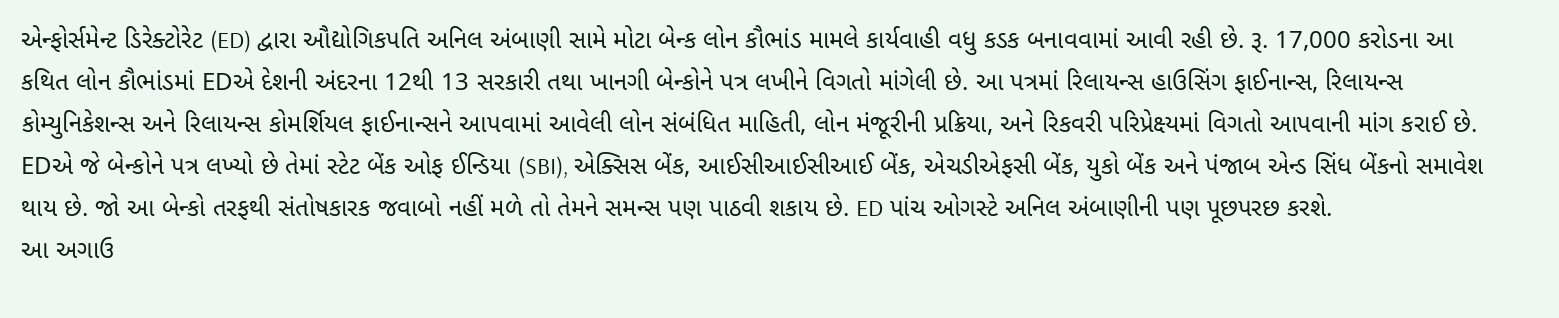એન્ફોર્સમેન્ટ ડિરેક્ટોરેટ (ED) દ્વારા ઔદ્યોગિકપતિ અનિલ અંબાણી સામે મોટા બેન્ક લોન કૌભાંડ મામલે કાર્યવાહી વધુ કડક બનાવવામાં આવી રહી છે. રૂ. 17,000 કરોડના આ કથિત લોન કૌભાંડમાં EDએ દેશની અંદરના 12થી 13 સરકારી તથા ખાનગી બેન્કોને પત્ર લખીને વિગતો માંગેલી છે. આ પત્રમાં રિલાયન્સ હાઉસિંગ ફાઈનાન્સ, રિલાયન્સ કોમ્યુનિકેશન્સ અને રિલાયન્સ કોમર્શિયલ ફાઈનાન્સને આપવામાં આવેલી લોન સંબંધિત માહિતી, લોન મંજૂરીની પ્રક્રિયા, અને રિકવરી પરિપ્રેક્ષ્યમાં વિગતો આપવાની માંગ કરાઈ છે.
EDએ જે બેન્કોને પત્ર લખ્યો છે તેમાં સ્ટેટ બેંક ઓફ ઈન્ડિયા (SBI), એક્સિસ બેંક, આઈસીઆઈસીઆઈ બેંક, એચડીએફસી બેંક, યુકો બેંક અને પંજાબ એન્ડ સિંધ બેંકનો સમાવેશ થાય છે. જો આ બેન્કો તરફથી સંતોષકારક જવાબો નહીં મળે તો તેમને સમન્સ પણ પાઠવી શકાય છે. ED પાંચ ઓગસ્ટે અનિલ અંબાણીની પણ પૂછપરછ કરશે.
આ અગાઉ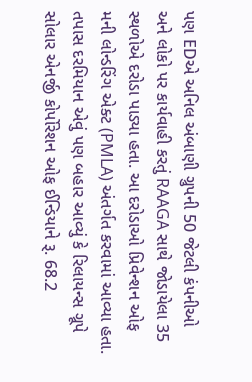પણ EDએ અનિલ અંબાણી ગ્રુપની 50 જેટલી કંપનીઓ અને લોકો પર કાર્યવાહી કરતું RAAGA સાથે જોડાયેલા 35 સ્થળોએ દરોડા પાડ્યા હતા. આ દરોડાઓ પ્રિવેન્શન ઓફ મની લોન્ડરિંગ એક્ટ (PMLA) અંતર્ગત કરવામાં આવ્યા હતા. તપાસ દરમિયાન એવું પણ બહાર આવ્યું કે રિલાયન્સ ગ્રૂપે સોલાર એનર્જી કોર્પોરેશન ઓફ ઈન્ડિયાને રૂ. 68.2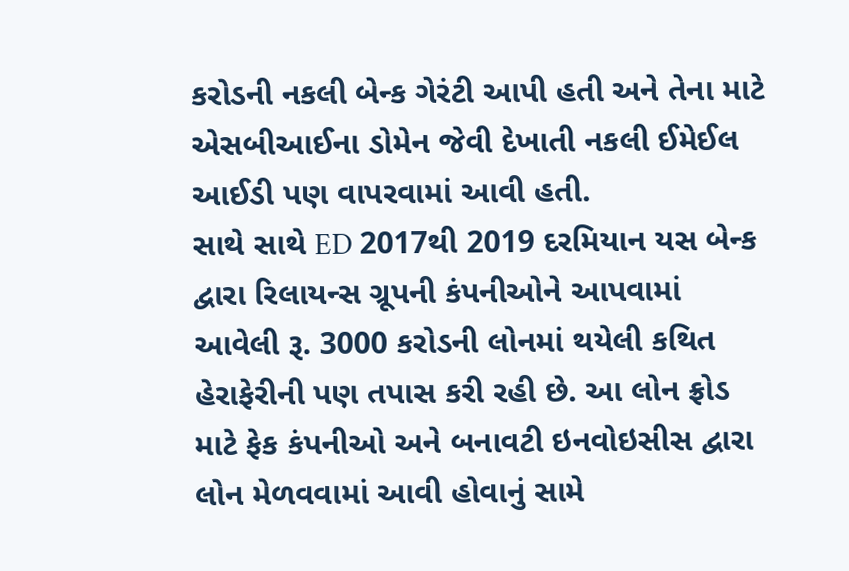કરોડની નકલી બેન્ક ગેરંટી આપી હતી અને તેના માટે એસબીઆઈના ડોમેન જેવી દેખાતી નકલી ઈમેઈલ આઈડી પણ વાપરવામાં આવી હતી.
સાથે સાથે ED 2017થી 2019 દરમિયાન યસ બેન્ક દ્વારા રિલાયન્સ ગ્રૂપની કંપનીઓને આપવામાં આવેલી રૂ. 3000 કરોડની લોનમાં થયેલી કથિત હેરાફેરીની પણ તપાસ કરી રહી છે. આ લોન ફ્રોડ માટે ફેક કંપનીઓ અને બનાવટી ઇનવોઇસીસ દ્વારા લોન મેળવવામાં આવી હોવાનું સામે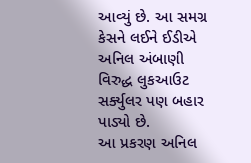આવ્યું છે. આ સમગ્ર કેસને લઈને ઈડીએ અનિલ અંબાણી વિરુદ્ધ લુકઆઉટ સર્ક્યુલર પણ બહાર પાડ્યો છે.
આ પ્રકરણ અનિલ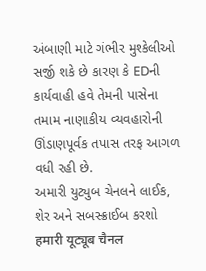અંબાણી માટે ગંભીર મુશ્કેલીઓ સર્જી શકે છે કારણ કે EDની કાર્યવાહી હવે તેમની પાસેના તમામ નાણાકીય વ્યવહારોની ઊંડાણપૂર્વક તપાસ તરફ આગળ વધી રહી છે.
અમારી યુટ્યુબ ચેનલને લાઈક, શેર અને સબસ્ક્રાઈબ કરશો
हमारी यूट्यूब चैनल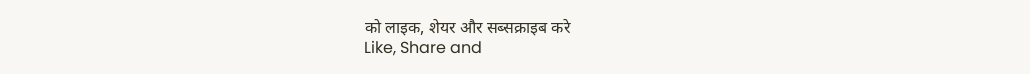को लाइक, शेयर और सब्सक्राइब करे
Like, Share and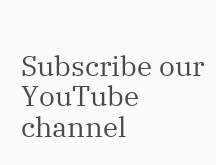Subscribe our YouTube channel